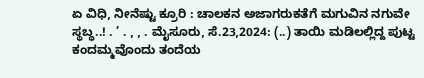ಏ ವಿಧಿ, ನೀನೆಷ್ಟು ಕ್ರೂರಿ : ಚಾಲಕನ ಅಜಾಗರುಕತೆಗೆ ಮಗುವಿನ ನಗುವೇ ಸ್ಥಬ್ಧ..! . ’ . , , . ಮೈಸೂರು, ಸೆ.23,2024: (..) ತಾಯಿ ಮಡಿಲಲ್ಲಿದ್ದ ಪುಟ್ಟ ಕಂದಮ್ಮವೊಂದು ತಂದೆಯ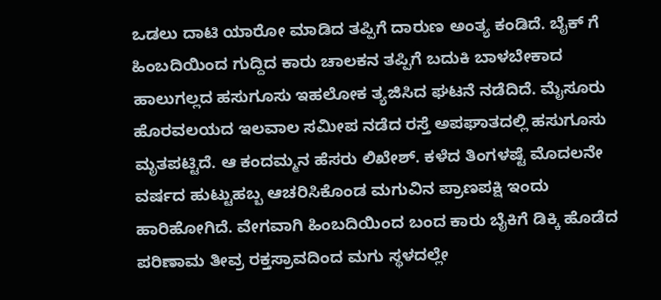ಒಡಲು ದಾಟಿ ಯಾರೋ ಮಾಡಿದ ತಪ್ಪಿಗೆ ದಾರುಣ ಅಂತ್ಯ ಕಂಡಿದೆ. ಬೈಕ್ ಗೆ ಹಿಂಬದಿಯಿಂದ ಗುದ್ದಿದ ಕಾರು ಚಾಲಕನ ತಪ್ಪಿಗೆ ಬದುಕಿ ಬಾಳಬೇಕಾದ ಹಾಲುಗಲ್ಲದ‌ ಹಸುಗೂಸು ಇಹಲೋಕ ತ್ಯಜಿಸಿದ ಘಟನೆ ನಡೆದಿದೆ. ಮೈಸೂರು‌ ಹೊರವಲಯದ ಇಲವಾಲ ಸಮೀಪ ನಡೆದ ರಸ್ತೆ ಅಪಘಾತದಲ್ಲಿ ಹಸುಗೂಸು ಮೃತಪಟ್ಟಿದೆ. ಆ ಕಂದಮ್ಮನ ಹೆಸರು ಲಿಖೇಶ್. ಕಳೆದ ತಿಂಗಳಷ್ಟೆ ಮೊದಲನೇ ವರ್ಷದ ಹುಟ್ಟುಹಬ್ಬ ಆಚರಿಸಿಕೊಂಡ ಮಗುವಿನ ಪ್ರಾಣಪಕ್ಷಿ ಇಂದು ಹಾರಿಹೋಗಿದೆ. ವೇಗವಾಗಿ ಹಿಂಬದಿಯಿಂದ ಬಂದ ಕಾರು ಬೈಕಿಗೆ ಡಿಕ್ಕಿ ಹೊಡೆದ ಪರಿಣಾಮ ತೀವ್ರ ರಕ್ತಸ್ರಾವದಿಂದ ಮಗು ಸ್ಥಳದಲ್ಲೇ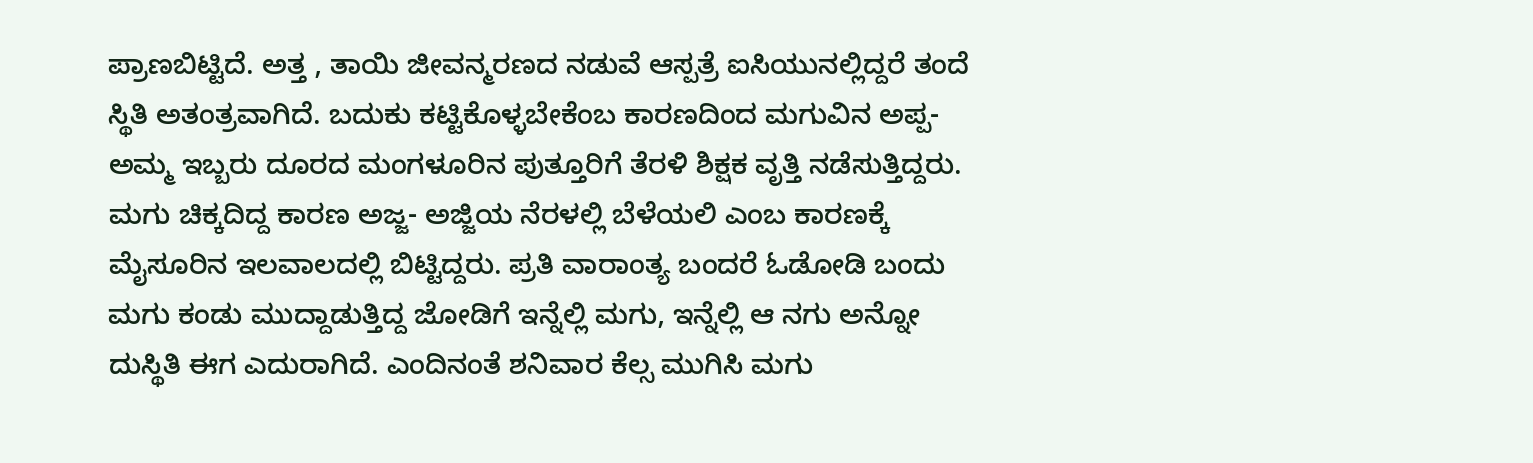ಪ್ರಾಣಬಿಟ್ಟಿದೆ. ಅತ್ತ , ತಾಯಿ ಜೀವನ್ಮರಣದ ನಡುವೆ ಆಸ್ಪತ್ರೆ ಐಸಿಯುನಲ್ಲಿದ್ದರೆ ತಂದೆ ಸ್ಥಿತಿ ಅತಂತ್ರವಾಗಿದೆ. ಬದುಕು ಕಟ್ಟಿಕೊಳ್ಳಬೇಕೆಂಬ ಕಾರಣದಿಂದ ಮಗುವಿನ ಅಪ್ಪ- ಅಮ್ಮ ಇಬ್ಬರು ದೂರದ ಮಂಗಳೂರಿನ ಪುತ್ತೂರಿಗೆ ತೆರಳಿ ಶಿಕ್ಷಕ‌ ವೃತ್ತಿ ನಡೆಸುತ್ತಿದ್ದರು. ಮಗು ಚಿಕ್ಕದಿದ್ದ ಕಾರಣ ಅಜ್ಜ- ಅಜ್ಜಿಯ ನೆರಳಲ್ಲಿ ಬೆಳೆಯಲಿ ಎಂಬ ಕಾರಣಕ್ಕೆ ಮೈಸೂರಿನ ಇಲವಾಲದಲ್ಲಿ ಬಿಟ್ಟಿದ್ದರು. ಪ್ರತಿ ವಾರಾಂತ್ಯ ಬಂದರೆ ಓಡೋಡಿ ಬಂದು ಮಗು ಕಂಡು‌ ಮುದ್ದಾಡುತ್ತಿದ್ದ ಜೋಡಿಗೆ ಇನ್ನೆಲ್ಲಿ ಮಗು, ಇನ್ನೆಲ್ಲಿ ಆ ನಗು ಅನ್ನೋ ದುಸ್ಥಿತಿ ಈಗ ಎದುರಾಗಿದೆ. ಎಂದಿನಂತೆ ಶನಿವಾರ ಕೆಲ್ಸ ಮುಗಿಸಿ ಮಗು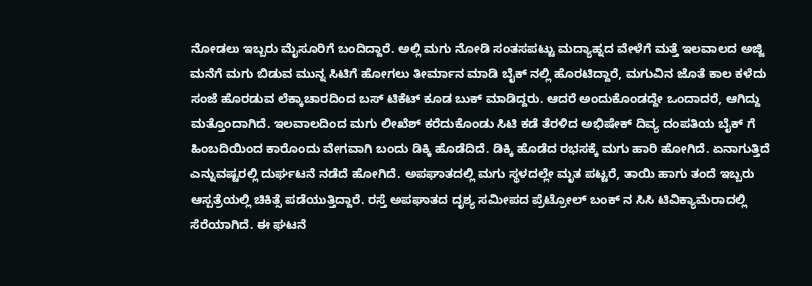ನೋಡಲು ಇಬ್ಬರು ಮೈಸೂರಿಗೆ ಬಂದಿದ್ದಾರೆ. ಅಲ್ಲಿ ಮಗು ನೋಡಿ ಸಂತಸಪಟ್ಟು ಮದ್ಯಾಹ್ನದ ವೇಳೆಗೆ ಮತ್ತೆ ಇಲವಾಲದ ಅಜ್ಜಿ ಮನೆಗೆ ಮಗು ಬಿಡುವ ಮುನ್ನ ಸಿಟಿಗೆ ಹೋಗಲು ತೀರ್ಮಾನ ಮಾಡಿ ಬೈಕ್ ನಲ್ಲಿ ಹೊರಟಿದ್ದಾರೆ, ಮಗುವಿನ ಜೊತೆ ಕಾಲ ಕಳೆದು ಸಂಜೆ ಹೊರಡುವ ಲೆಕ್ಕಾಚಾರದಿಂದ ಬಸ್ ಟಿಕೆಟ್ ಕೂಡ ಬುಕ್ ಮಾಡಿದ್ದರು. ಆದರೆ ಅಂದುಕೊಂಡದ್ದೇ ಒಂದಾದರೆ, ಆಗಿದ್ದು ಮತ್ತೊಂದಾಗಿದೆ. ಇಲವಾಲದಿಂದ ಮಗು ಲೀಖೆಶ್ ಕರೆದುಕೊಂಡು ಸಿಟಿ ಕಡೆ ತೆರಳಿದ ಅಭಿಷೇಕ್ ದಿವ್ಯ ದಂಪತಿಯ ಬೈಕ್ ಗೆ ಹಿಂಬದಿಯಿಂದ ಕಾರೊಂದು ವೇಗವಾಗಿ ಬಂದು ಡಿಕ್ಕಿ ಹೊಡೆದಿದೆ. ಡಿಕ್ಕಿ ಹೊಡೆದ ರಭಸಕ್ಕೆ ಮಗು ಹಾರಿ ಹೋಗಿದೆ. ಏನಾಗುತ್ತಿದೆ ಎನ್ನುವಷ್ಟರಲ್ಲಿ ದುರ್ಘಟನೆ ನಡೆದೆ ಹೋಗಿದೆ. ಅಪಘಾತದಲ್ಲಿ ಮಗು ಸ್ಥಳದಲ್ಲೇ ಮೃತ ಪಟ್ಟರೆ, ತಾಯಿ ಹಾಗು ತಂದೆ ಇಬ್ಬರು ಆಸ್ಪತ್ರೆಯಲ್ಲಿ ಚಿಕಿತ್ಸೆ ಪಡೆಯುತ್ತಿದ್ದಾರೆ. ರಸ್ತೆ ಅಪಘಾತದ ದೃಶ್ಯ ಸಮೀಪದ ಪ್ರೆಟ್ರೋಲ್‌ ಬಂಕ್‌ ನ ಸಿಸಿ ಟಿವಿಕ್ಯಾಮೆರಾದಲ್ಲಿ ಸೆರೆಯಾಗಿದೆ. ಈ ಘಟನೆ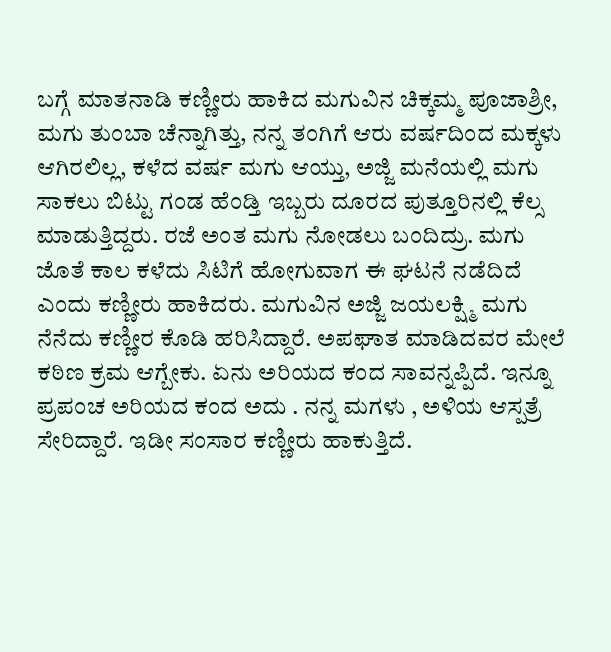ಬಗ್ಗೆ ಮಾತನಾಡಿ ಕಣ್ಣೀರು ಹಾಕಿದ ಮಗುವಿನ ಚಿಕ್ಕಮ್ಮ ಪೂಜಾಶ್ರೀ, ಮಗು ತುಂಬಾ ಚೆನ್ನಾಗಿತ್ತು, ನನ್ನ ತಂಗಿಗೆ ಆರು ವರ್ಷದಿಂದ ಮಕ್ಕಳು ಆಗಿರಲಿಲ್ಲ, ಕಳೆದ ವರ್ಷ ಮಗು ಆಯ್ತು, ಅಜ್ಜಿ ಮನೆಯಲ್ಲಿ ಮಗು ಸಾಕಲು ಬಿಟ್ಟು ಗಂಡ ಹೆಂಡ್ತಿ ಇಬ್ಬರು ದೂರದ ಪುತ್ತೂರಿನಲ್ಲಿ ಕೆಲ್ಸ ಮಾಡುತ್ತಿದ್ದರು. ರಜೆ ಅಂತ ಮಗು ನೋಡಲು ಬಂದಿದ್ರು. ಮಗು ಜೊತೆ ಕಾಲ ಕಳೆದು ಸಿಟಿಗೆ ಹೋಗುವಾಗ ಈ ಘಟನೆ ನಡೆದಿದೆ ಎಂದು ಕಣ್ಣೀರು ಹಾಕಿದರು. ಮಗುವಿನ ಅಜ್ಜಿ ಜಯಲಕ್ಷ್ಮಿ ಮಗು ನೆನೆದು ಕಣ್ಣೀರ ಕೊಡಿ ಹರಿಸಿದ್ದಾರೆ. ಅಪಘಾತ ಮಾಡಿದವರ ಮೇಲೆ ಕಠಿಣ ಕ್ರಮ ಆಗ್ಬೇಕು. ಏನು ಅರಿಯದ ಕಂದ ಸಾವನ್ನಪ್ಪಿದೆ. ಇನ್ನೂ ಪ್ರಪಂಚ ಅರಿಯದ ಕಂದ ಅದು . ನನ್ನ ಮಗಳು , ಅಳಿಯ ಆಸ್ಪತ್ರೆ ಸೇರಿದ್ದಾರೆ. ಇಡೀ ಸಂಸಾರ ಕಣ್ಣೀರು ಹಾಕುತ್ತಿದೆ.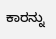ಕಾರನ್ನು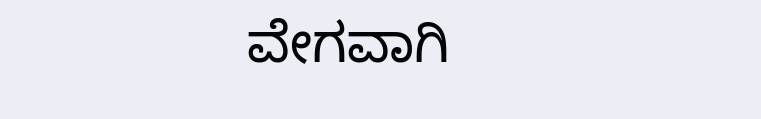ವೇಗವಾಗಿ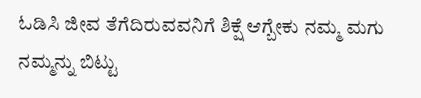ಓಡಿಸಿ ಜೀವ ತೆಗೆದಿರುವವನಿಗೆ ಶಿಕ್ಷೆ ಆಗ್ಬೇಕು ನಮ್ಮ ಮಗು ನಮ್ಮನ್ನು ಬಿಟ್ಟು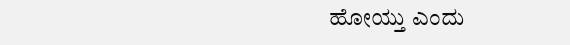ಹೋಯ್ತು ಎಂದು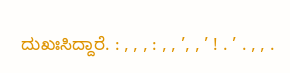ದುಖಃಸಿದ್ದಾರೆ. : , , , : , , ’, , ’ ! . ’ . , , .